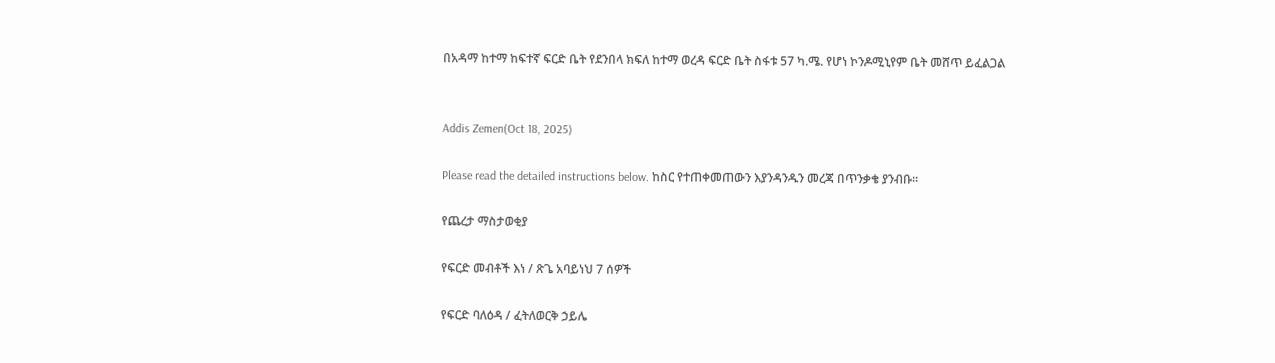በአዳማ ከተማ ከፍተኛ ፍርድ ቤት የደንበላ ክፍለ ከተማ ወረዳ ፍርድ ቤት ስፋቱ 57 ካ.ሜ. የሆነ ኮንዶሚኒየም ቤት መሸጥ ይፈልጋል


Addis Zemen(Oct 18, 2025)

Please read the detailed instructions below. ከስር የተጠቀመጠውን እያንዳንዱን መረጃ በጥንቃቄ ያንብቡ።

የጨረታ ማስታወቂያ

የፍርድ መብቶች እነ / ጽጌ አባይነህ 7 ሰዎች

የፍርድ ባለዕዳ / ፈትለወርቅ ኃይሌ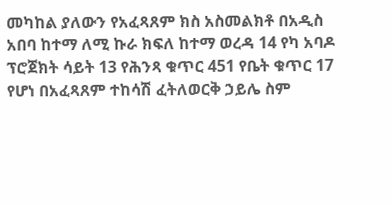መካከል ያለውን የአፈጻጸም ክስ አስመልክቶ በአዲስ አበባ ከተማ ለሚ ኩራ ክፍለ ከተማ ወረዳ 14 የካ አባዶ ፕሮጀክት ሳይት 13 የሕንጻ ቁጥር 451 የቤት ቁጥር 17 የሆነ በአፈጻጸም ተከሳሽ ፈትለወርቅ ኃይሌ ስም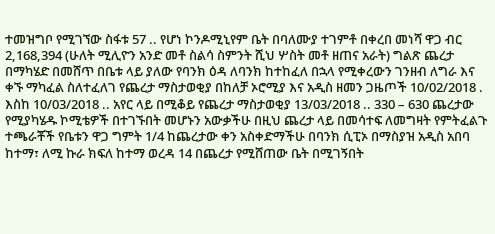ተመዝግቦ የሚገኘው ስፋቱ 57 .. የሆነ ኮንዶሚኒየም ቤት በባለሙያ ተገምቶ በቀረበ መነሻ ዋጋ ብር 2,168,394 (ሁለት ሚሊዮን አንድ መቶ ስልሳ ስምንት ሺህ ሦስት መቶ ዘጠና አራት) ግልጽ ጨረታ በማካሄድ በመሸጥ በቤቱ ላይ ያለው የባንክ ዕዳ ለባንክ ከተከፈለ በኋላ የሚቀረውን ገንዘብ ለግራ እና ቀኙ ማካፈል ስለተፈለገ የጨረታ ማስታወቂያ በከለቻ ኦሮሚያ እና አዲስ ዘመን ጋዜጦች 10/02/2018 . እስከ 10/03/2018 .. አየር ላይ በሚቆይ የጨረታ ማስታወቂያ 13/03/2018 .. 330 – 630 ጨረታው የሚያካሄዱ ኮሚቴዎች በተገኙበት መሆኑን አውቃችሁ በዚህ ጨረታ ላይ በመሳተፍ ለመግዛት የምትፈልጉ ተጫራቾች የቤቱን ዋጋ ግምት 1/4 ከጨረታው ቀን አስቀድማችሁ በባንክ ሲፒኦ በማስያዝ አዲስ አበባ ከተማ፣ ለሚ ኩራ ክፍለ ከተማ ወረዳ 14 በጨረታ የሚሸጠው ቤት በሚገኝበት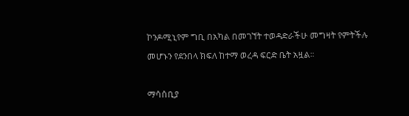ኮንዶሚኒየም ግቢ በአካል በመገኘት ተወዳድራችሁ መግዛት የምትችሉ መሆኑን የደንበላ ክፍለ ከተማ ወረዳ ፍርድ ቤት አዟል፡፡

ማሳሰቢያ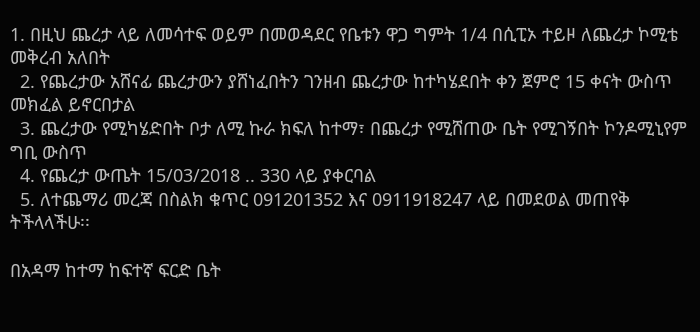1. በዚህ ጨረታ ላይ ለመሳተፍ ወይም በመወዳደር የቤቱን ዋጋ ግምት 1/4 በሲፒኦ ተይዞ ለጨረታ ኮሚቴ መቅረብ አለበት
  2. የጨረታው አሸናፊ ጨረታውን ያሸነፈበትን ገንዘብ ጨረታው ከተካሄደበት ቀን ጀምሮ 15 ቀናት ውስጥ መክፈል ይኖርበታል
  3. ጨረታው የሚካሄድበት ቦታ ለሚ ኩራ ክፍለ ከተማ፣ በጨረታ የሚሸጠው ቤት የሚገኝበት ኮንዶሚኒየም ግቢ ውስጥ
  4. የጨረታ ውጤት 15/03/2018 .. 330 ላይ ያቀርባል
  5. ለተጨማሪ መረጃ በስልክ ቁጥር 091201352 እና 0911918247 ላይ በመደወል መጠየቅ ትችላላችሁ፡፡

በአዳማ ከተማ ከፍተኛ ፍርድ ቤት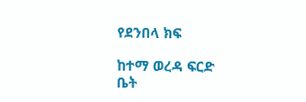የደንበላ ክፍ

ከተማ ወረዳ ፍርድ ቤት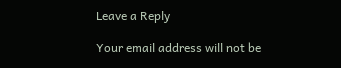Leave a Reply

Your email address will not be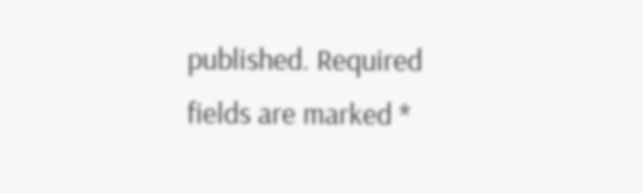published. Required fields are marked *